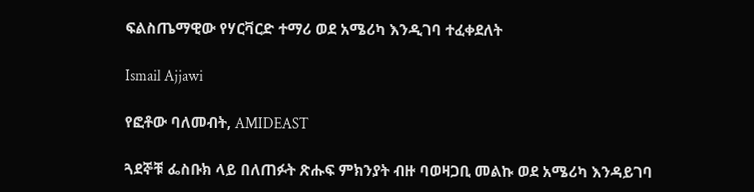ፍልስጤማዊው የሃርቫርድ ተማሪ ወደ አሜሪካ እንዲገባ ተፈቀደለት

Ismail Ajjawi

የፎቶው ባለመብት, AMIDEAST

ጓደኞቹ ፌስቡክ ላይ በለጠፉት ጽሑፍ ምክንያት ብዙ ባወዛጋቢ መልኩ ወደ አሜሪካ እንዳይገባ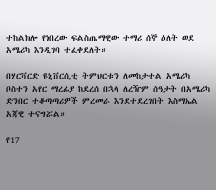ተከልክሎ የነበረው ፍልስጤማዊው ተማሪ ሰኞ ዕለት ወደ አሜሪካ እንዲገባ ተፈቀደለት።

በሃርቫርድ ዩኒቨርሲቲ ትምህርቱን ለመከታተል አሜሪካ ቦስተን አየር ማረፊያ ከደረሰ በኋላ ለረዥም ሰዓታት በአሜሪካ ድንበር ተቆጣጣሪዎች ምረመራ እንደተደረገበት እስማኤል አጃዊ ተናግሯል።

የ17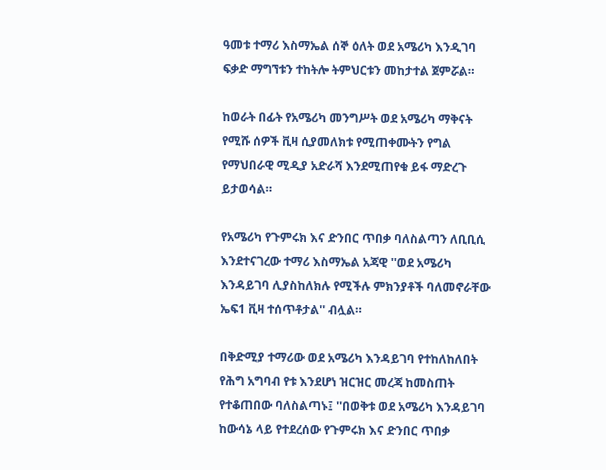ዓመቱ ተማሪ እስማኤል ሰኞ ዕለት ወደ አሜሪካ እንዲገባ ፍቃድ ማግኘቱን ተከትሎ ትምህርቱን መከታተል ጀምሯል።

ከወራት በፊት የአሜሪካ መንግሥት ወደ አሜሪካ ማቅናት የሚሹ ሰዎች ቪዛ ሲያመለክቱ የሚጠቀሙትን የግል የማህበራዊ ሚዲያ አድራሻ እንደሚጠየቁ ይፋ ማድረጉ ይታወሳል።

የአሜሪካ የጉምሩክ እና ድንበር ጥበቃ ባለስልጣን ለቢቢሲ እንደተናገረው ተማሪ እስማኤል አጃዊ ''ወደ አሜሪካ እንዳይገባ ሊያስከለክሉ የሚችሉ ምክንያቶች ባለመኖራቸው ኤፍ1 ቪዛ ተሰጥቶታል'' ብሏል።

በቅድሚያ ተማሪው ወደ አሜሪካ እንዳይገባ የተከለከለበት የሕግ አግባብ የቱ እንደሆነ ዝርዝር መረጃ ከመስጠት የተቆጠበው ባለስልጣኑ፤ ''በወቅቱ ወደ አሜሪካ እንዳይገባ ከውሳኔ ላይ የተደረሰው የጉምሩክ እና ድንበር ጥበቃ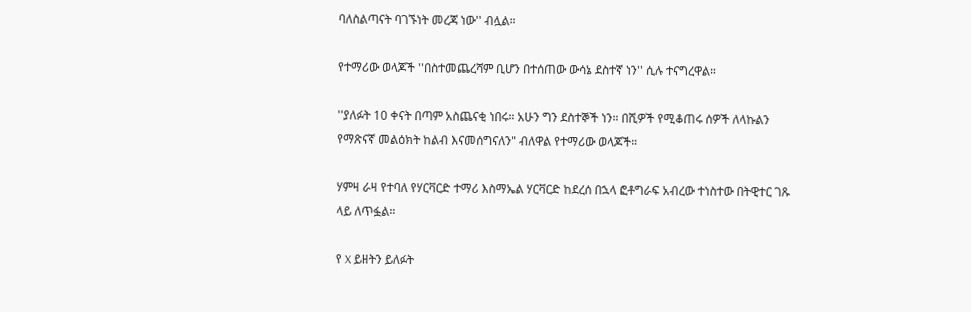ባለስልጣናት ባገኙነት መረጃ ነው'' ብሏል።

የተማሪው ወላጆች ''በስተመጨረሻም ቢሆን በተሰጠው ውሳኔ ደስተኛ ነን'' ሲሉ ተናግረዋል።

''ያለፉት 10 ቀናት በጣም አስጨናቂ ነበሩ። አሁን ግን ደስተኞች ነን። በሺዎች የሚቆጠሩ ሰዎች ለላኩልን የማጽናኛ መልዕክት ከልብ እናመሰግናለን" ብለዋል የተማሪው ወላጆች።

ሃምዛ ራዛ የተባለ የሃርቫርድ ተማሪ እስማኤል ሃርቫርድ ከደረሰ በኋላ ፎቶግራፍ አብረው ተነስተው በትዊተር ገጹ ላይ ለጥፏል።

የ X ይዘትን ይለፉት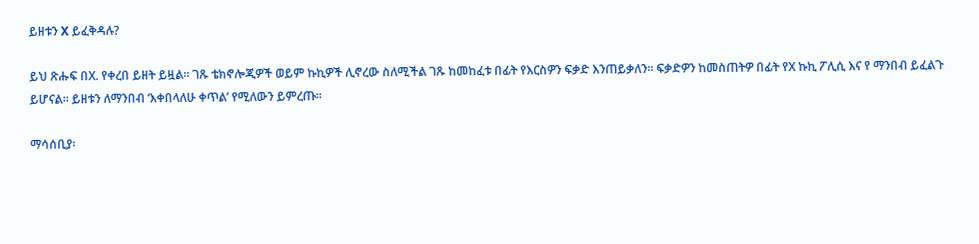ይዘቱን X ይፈቅዳሉ?

ይህ ጽሑፍ በX. የቀረበ ይዘት ይዟል። ገጹ ቴክኖሎጂዎች ወይም ኩኪዎች ሊኖረው ስለሚችል ገጹ ከመከፈቱ በፊት የእርስዎን ፍቃድ እንጠይቃለን። ፍቃድዎን ከመስጠትዎ በፊት የX ኩኪ ፖሊሲ እና የ ማንበብ ይፈልጉ ይሆናል። ይዘቱን ለማንበብ ‘እቀበላለሁ ቀጥል’ የሚለውን ይምረጡ።

ማሳሰቢያ፡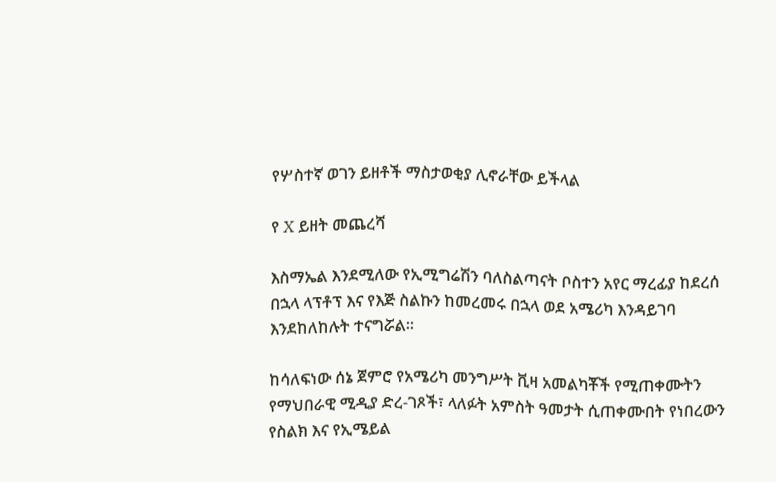የሦስተኛ ወገን ይዘቶች ማስታወቂያ ሊኖራቸው ይችላል

የ X ይዘት መጨረሻ

እስማኤል እንደሚለው የኢሚግሬሽን ባለስልጣናት ቦስተን አየር ማረፊያ ከደረሰ በኋላ ላፕቶፕ እና የእጅ ስልኩን ከመረመሩ በኋላ ወደ አሜሪካ እንዳይገባ እንደከለከሉት ተናግሯል።

ከሳለፍነው ሰኔ ጀምሮ የአሜሪካ መንግሥት ቪዛ አመልካቾች የሚጠቀሙትን የማህበራዊ ሚዲያ ድረ-ገጾች፣ ላለፉት አምስት ዓመታት ሲጠቀሙበት የነበረውን የስልክ እና የኢሜይል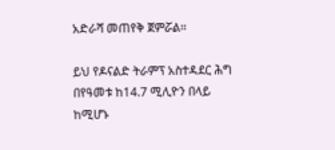አድራሻ መጠየቅ ጀምሯል።

ይህ የዶናልድ ትራምፕ አስተዳደር ሕግ በየዓመቱ ከ14.7 ሚሊዮን በላይ ከሚሆኑ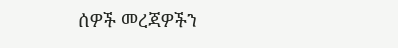ሰዎች መረጃዎችን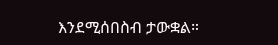እንደሚሰበስብ ታውቋል።